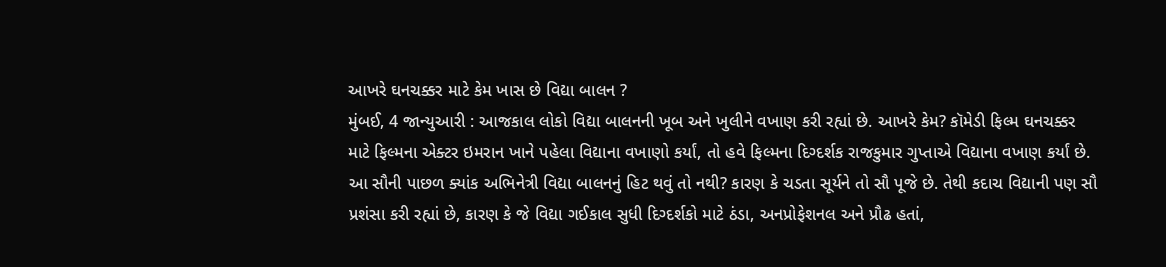આખરે ઘનચક્કર માટે કેમ ખાસ છે વિદ્યા બાલન ?
મુંબઈ, 4 જાન્યુઆરી : આજકાલ લોકો વિદ્યા બાલનની ખૂબ અને ખુલીને વખાણ કરી રહ્યાં છે. આખરે કેમ? કૉમેડી ફિલ્મ ઘનચક્કર માટે ફિલ્મના એક્ટર ઇમરાન ખાને પહેલા વિદ્યાના વખાણો કર્યાં, તો હવે ફિલ્મના દિગ્દર્શક રાજકુમાર ગુપ્તાએ વિદ્યાના વખાણ કર્યાં છે. આ સૌની પાછળ ક્યાંક અભિનેત્રી વિદ્યા બાલનનું હિટ થવું તો નથી? કારણ કે ચડતા સૂર્યને તો સૌ પૂજે છે. તેથી કદાચ વિદ્યાની પણ સૌ પ્રશંસા કરી રહ્યાં છે, કારણ કે જે વિદ્યા ગઈકાલ સુધી દિગ્દર્શકો માટે ઠંડા, અનપ્રોફેશનલ અને પ્રૌઢ હતાં,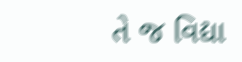તે જ વિદ્યા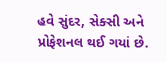હવે સુંદર, સેક્સી અને પ્રોફેશનલ થઈ ગયાં છે.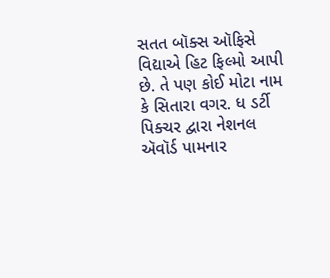સતત બૉક્સ ઑફિસે વિદ્યાએ હિટ ફિલ્મો આપી છે. તે પણ કોઈ મોટા નામ કે સિતારા વગર. ધ ડર્ટી પિક્ચર દ્વારા નેશનલ ઍવૉર્ડ પામનાર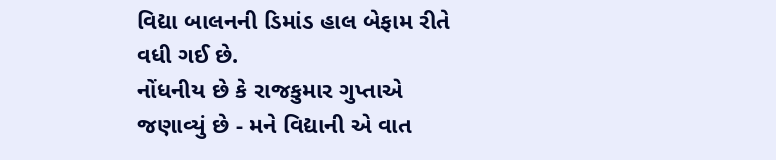વિદ્યા બાલનની ડિમાંડ હાલ બેફામ રીતે વધી ગઈ છે.
નોંધનીય છે કે રાજકુમાર ગુપ્તાએ જણાવ્યું છે - મને વિદ્યાની એ વાત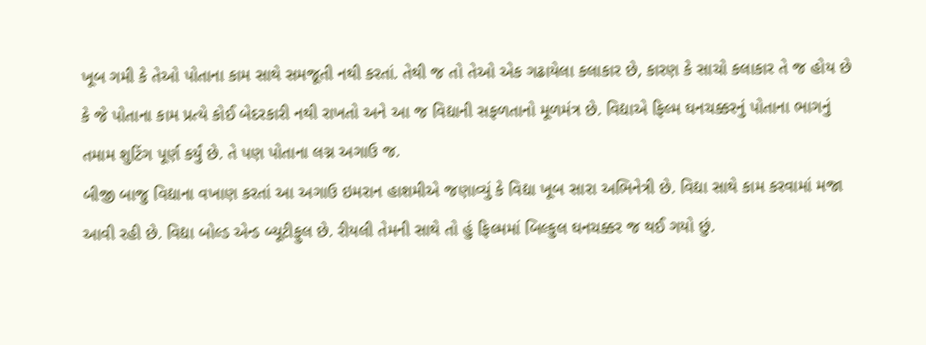ખૂબ ગમી કે તેઓ પોતાના કામ સાથે સમજૂતી નથી કરતાં. તેથી જ તો તેઓ એક ગઢાયેલા કલાકાર છે, કારણ કે સાચો કલાકાર તે જ હોય છે કે જે પોતાના કામ પ્રત્યે કોઈ બેદરકારી નથી રાખતો અને આ જ વિદ્યાની સફળતાનો મૂળમંત્ર છે. વિદ્યાએ ફિલ્મ ઘનચક્કરનું પોતાના ભાગનું તમામ શુટિંગ પૂર્ણ કર્યું છે. તે પણ પોતાના લગ્ન અગાઉ જ.
બીજી બાજુ વિદ્યાના વખાણ કરતાં આ અગાઉ ઇમરાન હાશમીએ જણાવ્યું કે વિદ્યા ખૂબ સારા અભિનેત્રી છે. વિદ્યા સાથે કામ કરવામાં મજા આવી રહી છે. વિદ્યા બોલ્ડ એન્ડ બ્યૂટીફુલ છે. રીયલી તેમની સાથે તો હું ફિલ્મમાં બિલ્કુલ ઘનચક્કર જ થઈ ગયો છું.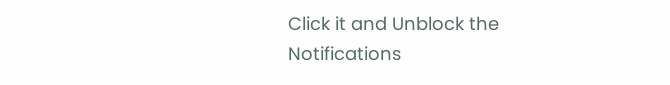Click it and Unblock the Notifications